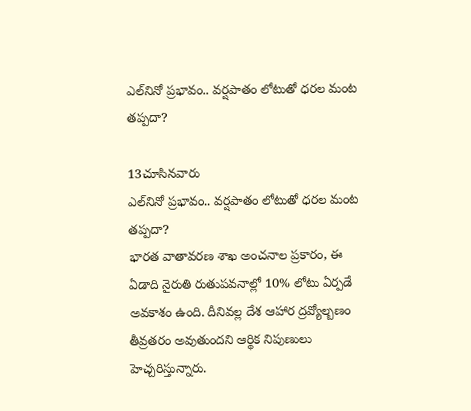ఎల్‌నినో ప్రభావం.. వర్షపాతం లోటుతో ధరల మంట తప్పదా?

13చూసినవారు
ఎల్‌నినో ప్రభావం.. వర్షపాతం లోటుతో ధరల మంట తప్పదా?
భారత వాతావరణ శాఖ అంచనాల ప్రకారం, ఈ ఏడాది నైరుతి రుతుపవనాల్లో 10% లోటు ఏర్పడే అవకాశం ఉంది. దీనివల్ల దేశ ఆహార ద్రవ్యోల్బణం తీవ్రతరం అవుతుందని ఆర్థిక నిపుణులు హెచ్చరిస్తున్నారు.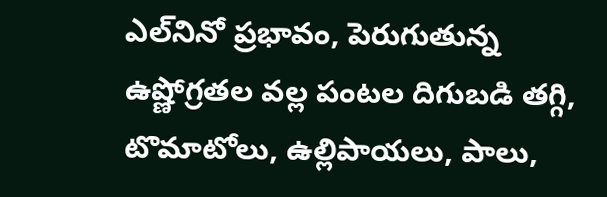ఎల్‌నినో ప్రభావం, పెరుగుతున్న ఉష్ణోగ్రతల వల్ల పంటల దిగుబడి తగ్గి, టొమాటోలు, ఉల్లిపాయలు, పాలు,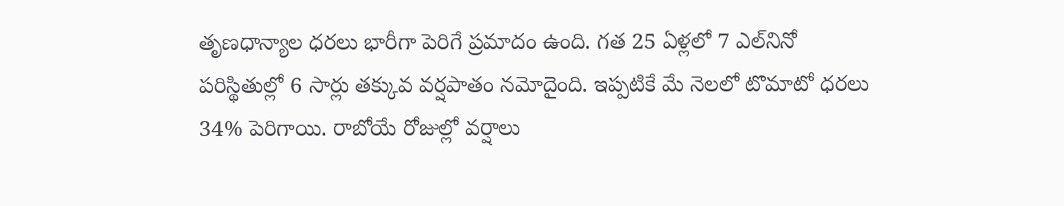తృణధాన్యాల ధరలు భారీగా పెరిగే ప్రమాదం ఉంది. గత 25 ఏళ్లలో 7 ఎల్‌నినో పరిస్థితుల్లో 6 సార్లు తక్కువ వర్షపాతం నమోదైంది. ఇప్పటికే మే నెలలో టొమాటో ధరలు 34% పెరిగాయి. రాబోయే రోజుల్లో వర్షాలు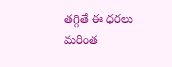తగ్గితే ఈ ధరలు మరింత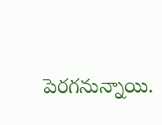పెరగనున్నాయి.